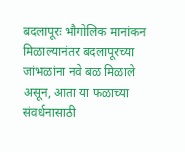बदलापूरः भौगोलिक मानांकन मिळाल्यानंतर बदलापूरच्या जांभळांना नवे बळ मिळाले असून, आता या फळाच्या संवर्धनासाठी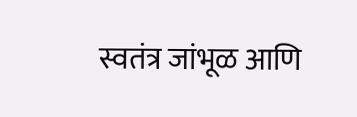स्वतंत्र जांभूळ आणि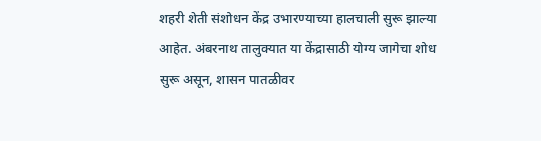शहरी शेती संशोधन केंद्र उभारण्याच्या हालचाली सुरू झाल्या आहेत. अंबरनाथ तालुक्यात या केंद्रासाठी योग्य जागेचा शोध सुरू असून, शासन पातळीवर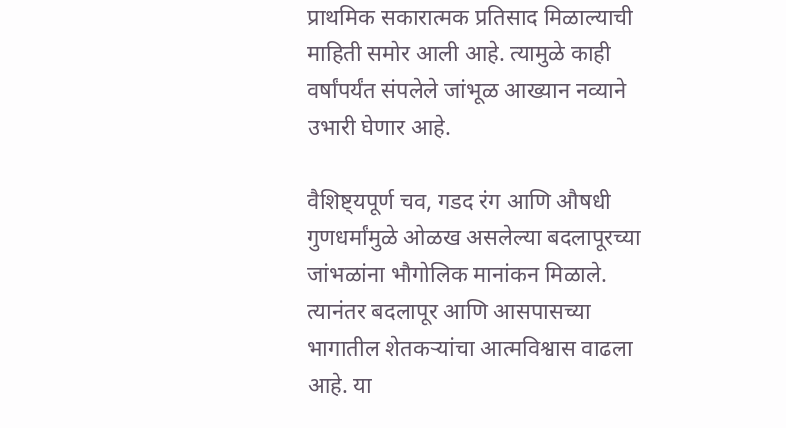प्राथमिक सकारात्मक प्रतिसाद मिळाल्याची माहिती समोर आली आहे. त्यामुळे काही वर्षांपर्यंत संपलेले जांभूळ आख्यान नव्याने उभारी घेणार आहे.

वैशिष्ट्यपूर्ण चव, गडद रंग आणि औषधी गुणधर्मांमुळे ओळख असलेल्या बदलापूरच्या जांभळांना भौगोलिक मानांकन मिळाले. त्यानंतर बदलापूर आणि आसपासच्या भागातील शेतकऱ्यांचा आत्मविश्वास वाढला आहे. या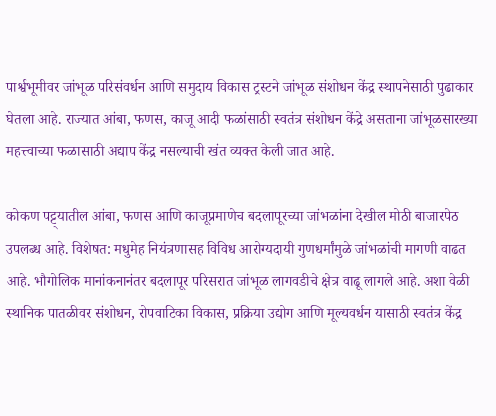पार्श्वभूमीवर जांभूळ परिसंवर्धन आणि समुदाय विकास ट्रस्टने जांभूळ संशोधन केंद्र स्थापनेसाठी पुढाकार घेतला आहे. राज्यात आंबा, फणस, काजू आदी फळांसाठी स्वतंत्र संशोधन केंद्रे असताना जांभूळसारख्या महत्त्वाच्या फळासाठी अद्याप केंद्र नसल्याची खंत व्यक्त केली जात आहे.

कोकण पट्ट्यातील आंबा, फणस आणि काजूप्रमाणेच बदलापूरच्या जांभळांना देखील मोठी बाजारपेठ उपलब्ध आहे. विशेषत: मधुमेह नियंत्रणासह विविध आरोग्यदायी गुणधर्मांमुळे जांभळांची मागणी वाढत आहे. भौगोलिक मानांकनानंतर बदलापूर परिसरात जांभूळ लागवडीचे क्षेत्र वाढू लागले आहे. अशा वेळी स्थानिक पातळीवर संशोधन, रोपवाटिका विकास, प्रक्रिया उद्योग आणि मूल्यवर्धन यासाठी स्वतंत्र केंद्र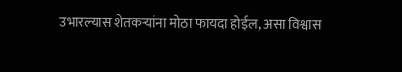उभारल्यास शेतकऱ्यांना मोठा फायदा होईल, असा विश्वास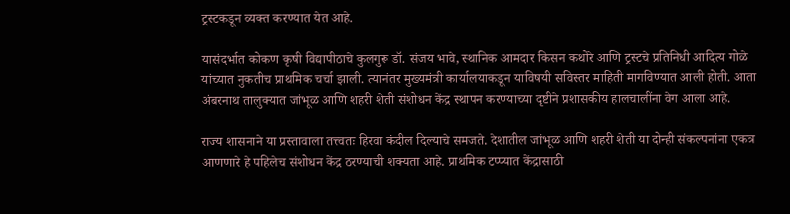ट्रस्टकडून व्यक्त करण्यात येत आहे.

यासंदर्भात कोकण कृषी विद्यापीठाचे कुलगुरू डॉ. संजय भावे, स्थानिक आमदार किसन कथोरे आणि ट्रस्टचे प्रतिनिधी आदित्य गोळे यांच्यात नुकतीच प्राथमिक चर्चा झाली. त्यानंतर मुख्यमंत्री कार्यालयाकडून याविषयी सविस्तर माहिती मागविण्यात आली होती. आता अंबरनाथ तालुक्यात जांभूळ आणि शहरी शेती संशोधन केंद्र स्थापन करण्याच्या दृष्टीने प्रशासकीय हालचालींना वेग आला आहे.

राज्य शासनाने या प्रस्तावाला तत्त्वतः हिरवा कंदील दिल्याचे समजते. देशातील जांभूळ आणि शहरी शेती या दोन्ही संकल्पनांना एकत्र आणणारे हे पहिलेच संशोधन केंद्र ठरण्याची शक्यता आहे. प्राथमिक टप्प्यात केंद्रासाठी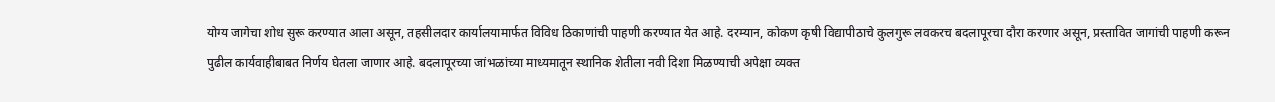योग्य जागेचा शोध सुरू करण्यात आला असून, तहसीलदार कार्यालयामार्फत विविध ठिकाणांची पाहणी करण्यात येत आहे. दरम्यान, कोकण कृषी विद्यापीठाचे कुलगुरू लवकरच बदलापूरचा दौरा करणार असून, प्रस्तावित जागांची पाहणी करून पुढील कार्यवाहीबाबत निर्णय घेतला जाणार आहे. बदलापूरच्या जांभळांच्या माध्यमातून स्थानिक शेतीला नवी दिशा मिळण्याची अपेक्षा व्यक्त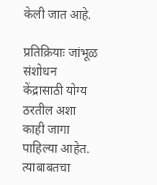केली जात आहे.

प्रतिक्रियाः जांभूळ संशोधन केंद्रासाठी योग्य ठरतील अशा काही जागा पाहिल्या आहेत. त्याबाबतचा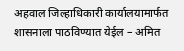अहवाल जिल्हाधिकारी कार्यालयामार्फत शासनाला पाठविण्यात येईल – अमित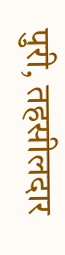पुरी, तहसीलदार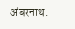अंबरनाथ.